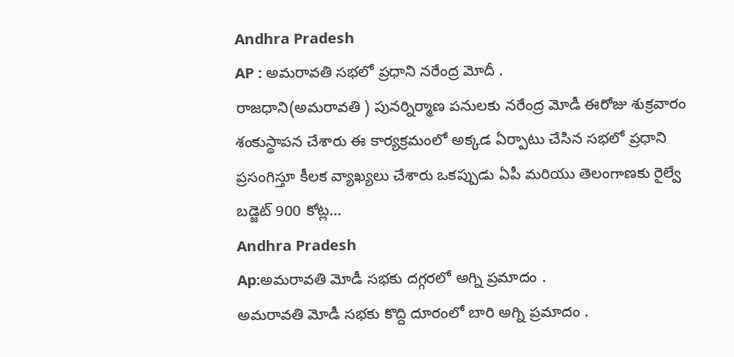Andhra Pradesh
AP : అమరావతి సభలో ప్రధాని నరేంద్ర మోదీ .
రాజధాని(అమరావతి ) పునర్నిర్మాణ పనులకు నరేంద్ర మోడీ ఈరోజు శుక్రవారం శంకుస్థాపన చేశారు ఈ కార్యక్రమంలో అక్కడ ఏర్పాటు చేసిన సభలో ప్రధాని ప్రసంగిస్తూ కీలక వ్యాఖ్యలు చేశారు ఒకప్పుడు ఏపీ మరియు తెలంగాణకు రైల్వే బడ్జెట్ 900 కోట్ల...
Andhra Pradesh
Ap:అమరావతి మోడీ సభకు దగ్గరలో అగ్ని ప్రమాదం .
అమరావతి మోడీ సభకు కొద్ది దూరంలో బారి అగ్ని ప్రమాదం .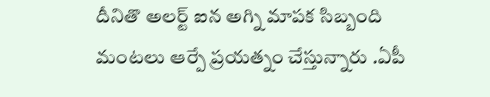దీనితొ అలర్ట్ ఐన అగ్ని మాపక సిబ్బంది మంటలు ఆర్పే ప్రయత్నం చేస్తున్నారు .ఏపీ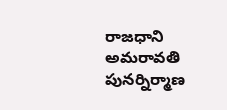రాజధాని అమరావతి పునర్నిర్మాణ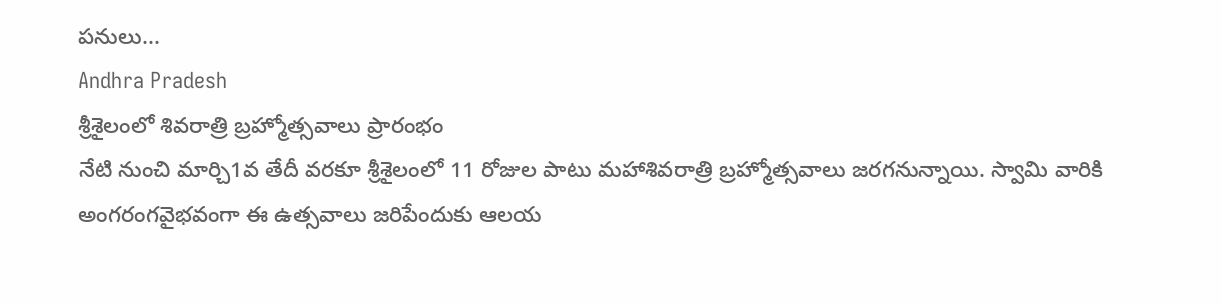పనులు...
Andhra Pradesh
శ్రీశైలంలో శివరాత్రి బ్రహ్మోత్సవాలు ప్రారంభం
నేటి నుంచి మార్చి1వ తేదీ వరకూ శ్రీశైలంలో 11 రోజుల పాటు మహాశివరాత్రి బ్రహ్మోత్సవాలు జరగనున్నాయి. స్వామి వారికి అంగరంగవైభవంగా ఈ ఉత్సవాలు జరిపేందుకు ఆలయ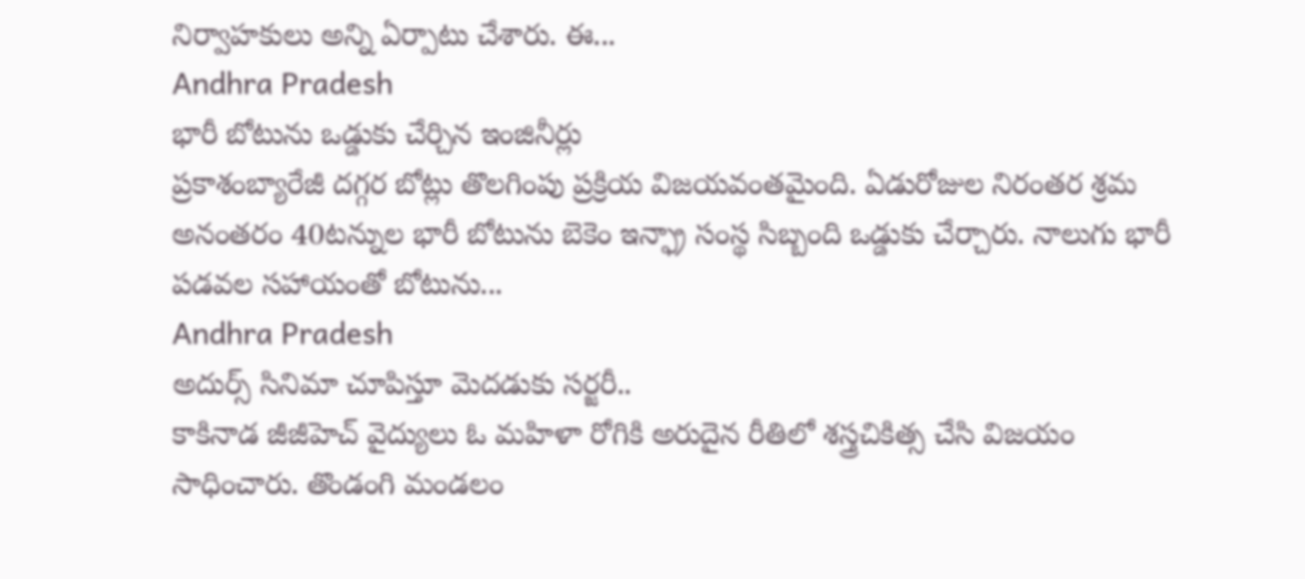నిర్వాహకులు అన్ని ఏర్పాటు చేశారు. ఈ...
Andhra Pradesh
భారీ బోటును ఒడ్డుకు చేర్చిన ఇంజినీర్లు
ప్రకాశంబ్యారేజీ దగ్గర బోట్లు తొలగింపు ప్రక్రియ విజయవంతమైంది. ఏడురోజుల నిరంతర శ్రమ అనంతరం 40టన్నుల భారీ బోటును బెకెం ఇన్ఫ్రా సంస్థ సిబ్బంది ఒడ్డుకు చేర్చారు. నాలుగు భారీ పడవల సహాయంతో బోటును...
Andhra Pradesh
అదుర్స్ సినిమా చూపిస్తూ మెదడుకు సర్జరీ..
కాకినాడ జీజీహెచ్ వైద్యులు ఓ మహిళా రోగికి అరుదైన రీతిలో శస్త్రచికిత్స చేసి విజయం సాధించారు. తొండంగి మండలం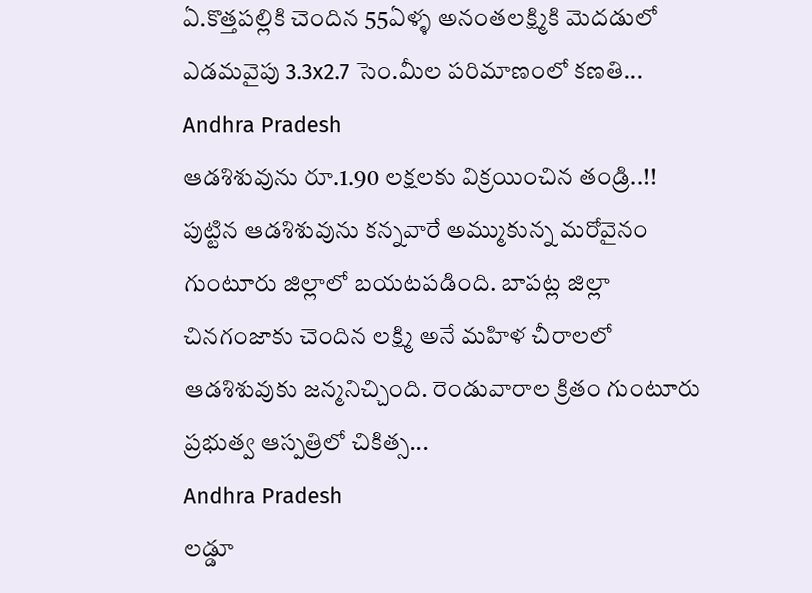ఏ.కొత్తపల్లికి చెందిన 55ఏళ్ళ అనంతలక్ష్మికి మెదడులో ఎడమవైపు 3.3x2.7 సెం.మీల పరిమాణంలో కణతి...
Andhra Pradesh
ఆడశిశువును రూ.1.90 లక్షలకు విక్రయించిన తండ్రి..!!
పుట్టిన ఆడశిశువును కన్నవారే అమ్ముకున్న మరోవైనం గుంటూరు జిల్లాలో బయటపడింది. బాపట్ల జిల్లా చినగంజాకు చెందిన లక్ష్మి అనే మహిళ చీరాలలో ఆడశిశువుకు జన్మనిచ్చింది. రెండువారాల క్రితం గుంటూరు ప్రభుత్వ ఆస్పత్రిలో చికిత్స...
Andhra Pradesh
లడ్డూ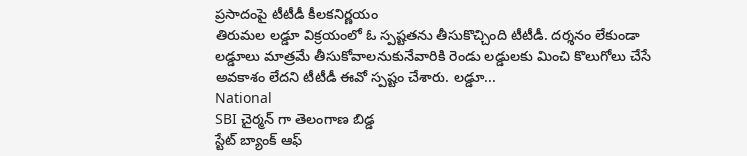ప్రసాదంపై టీటీడీ కీలకనిర్ణయం
తిరుమల లడ్డూ విక్రయంలో ఓ స్పష్టతను తీసుకొచ్చింది టీటీడీ. దర్శనం లేకుండా లడ్డూలు మాత్రమే తీసుకోవాలనుకునేవారికి రెండు లడ్డులకు మించి కొలుగోలు చేసే అవకాశం లేదని టీటీడీ ఈవో స్పష్టం చేశారు. లడ్డూ...
National
SBI చైర్మన్ గా తెలంగాణ బిడ్డ
స్టేట్ బ్యాంక్ ఆఫ్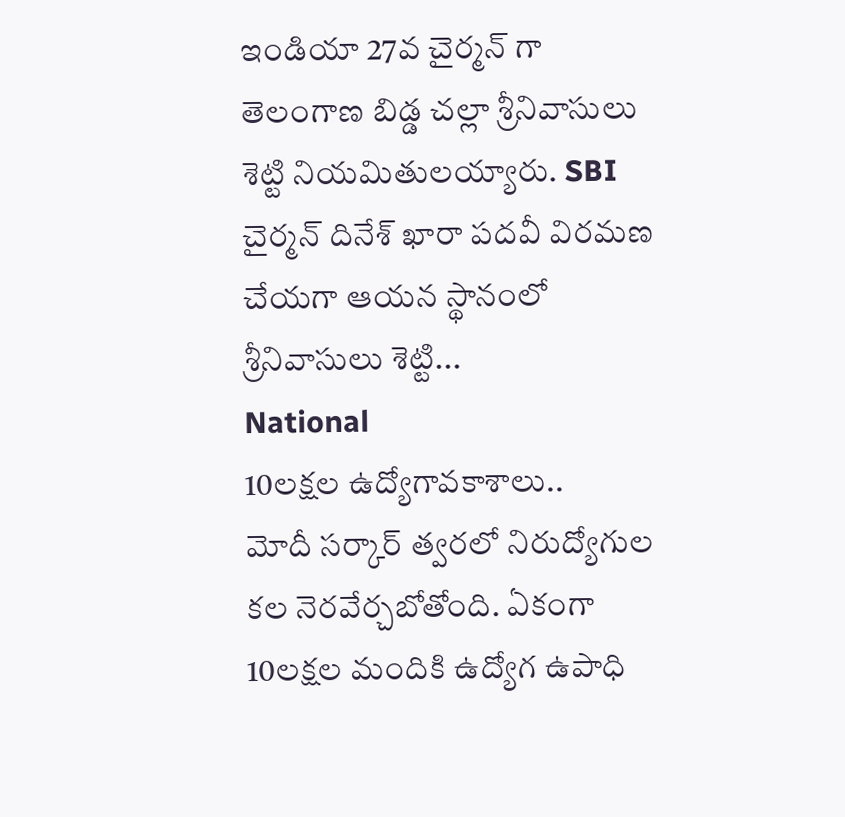ఇండియా 27వ చైర్మన్ గా తెలంగాణ బిడ్డ చల్లా శ్రీనివాసులు శెట్టి నియమితులయ్యారు. SBI చైర్మన్ దినేశ్ ఖారా పదవీ విరమణ చేయగా ఆయన స్థానంలో శ్రీనివాసులు శెట్టి...
National
10లక్షల ఉద్యోగావకాశాలు..
మోదీ సర్కార్ త్వరలో నిరుద్యోగుల కల నెరవేర్చబోతోంది. ఏకంగా 10లక్షల మందికి ఉద్యోగ ఉపాధి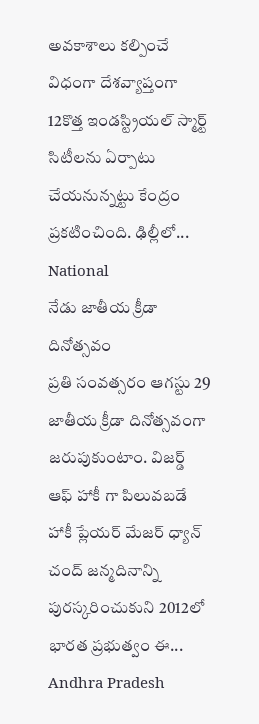అవకాశాలు కల్పించే విధంగా దేశవ్యాప్తంగా 12కొత్త ఇండస్ట్రియల్ స్మార్ట్ సిటీలను ఏర్పాటు చేయనున్నట్టు కేంద్రం ప్రకటించింది. ఢిల్లీలో...
National
నేడు జాతీయ క్రీడా దినోత్సవం
ప్రతి సంవత్సరం ఆగస్టు 29 జాతీయ క్రీడా దినోత్సవంగా జరుపుకుంటాం. విజర్డ్ ఆఫ్ హాకీ గా పిలువబడే హాకీ ప్లేయర్ మేజర్ ధ్యాన్ చంద్ జన్మదినాన్ని పురస్కరించుకుని 2012లో భారత ప్రభుత్వం ఈ...
Andhra Pradesh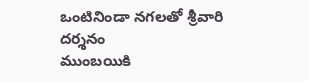ఒంటినిండా నగలతో శ్రీవారి దర్శనం
ముంబయికి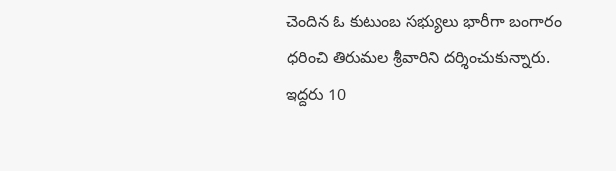చెందిన ఓ కుటుంబ సభ్యులు భారీగా బంగారం ధరించి తిరుమల శ్రీవారిని దర్శించుకున్నారు.
ఇద్దరు 10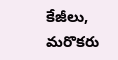కేజీలు, మరొకరు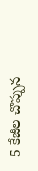5 కేజీల చొప్పున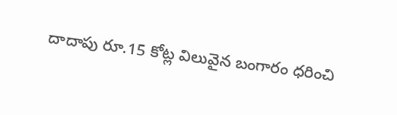దాదాపు రూ.15 కోట్ల విలువైన బంగారం ధరించి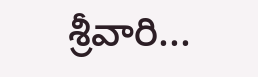శ్రీవారి...